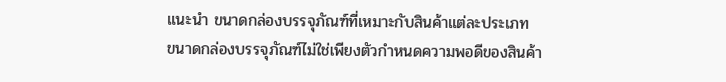แนะนำ ขนาดกล่องบรรจุภัณฑ์ที่เหมาะกับสินค้าแต่ละประเภท
ขนาดกล่องบรรจุภัณฑ์ไม่ใช่เพียงตัวกำหนดความพอดีของสินค้า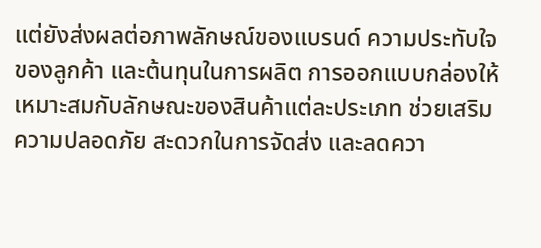แต่ยังส่งผลต่อภาพลักษณ์ของแบรนด์ ความประทับใจของลูกค้า และต้นทุนในการผลิต การออกแบบกล่องให้เหมาะสมกับลักษณะของสินค้าแต่ละประเภท ช่วยเสริมความปลอดภัย สะดวกในการจัดส่ง และลดควา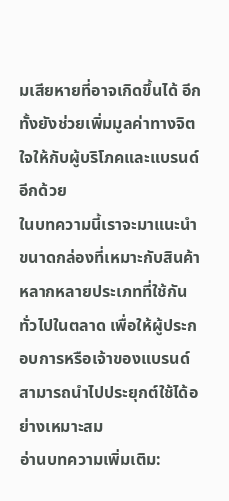มเสียหายที่อาจเกิดขึ้นได้ อีกทั้งยังช่วยเพิ่มมูลค่าทางจิตใจให้กับผู้บริโภคและแบรนด์อีกด้วย
ในบทความนี้เราจะมาแนะนำขนาดกล่องที่เหมาะกับสินค้าหลากหลายประเภทที่ใช้กันทั่วไปในตลาด เพื่อให้ผู้ประกอบการหรือเจ้าของแบรนด์สามารถนำไปประยุกต์ใช้ได้อย่างเหมาะสม
อ่านบทความเพิ่มเติม: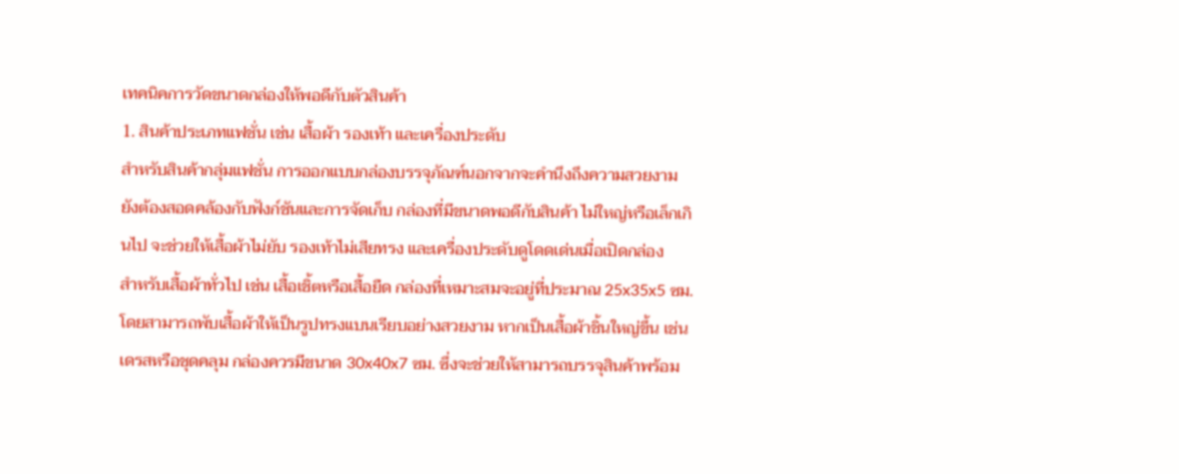เทคนิคการวัดขนาดกล่องให้พอดีกับตัวสินค้า
1. สินค้าประเภทแฟชั่น เช่น เสื้อผ้า รองเท้า และเครื่องประดับ
สำหรับสินค้ากลุ่มแฟชั่น การออกแบบกล่องบรรจุภัณฑ์นอกจากจะคำนึงถึงความสวยงาม ยังต้องสอดคล้องกับฟังก์ชันและการจัดเก็บ กล่องที่มีขนาดพอดีกับสินค้า ไม่ใหญ่หรือเล็กเกินไป จะช่วยให้เสื้อผ้าไม่ยับ รองเท้าไม่เสียทรง และเครื่องประดับดูโดดเด่นเมื่อเปิดกล่อง
สำหรับเสื้อผ้าทั่วไป เช่น เสื้อเชิ้ตหรือเสื้อยืด กล่องที่เหมาะสมจะอยู่ที่ประมาณ 25x35x5 ซม. โดยสามารถพับเสื้อผ้าให้เป็นรูปทรงแบนเรียบอย่างสวยงาม หากเป็นเสื้อผ้าชิ้นใหญ่ขึ้น เช่น เดรสหรือชุดคลุม กล่องควรมีขนาด 30x40x7 ซม. ซึ่งจะช่วยให้สามารถบรรจุสินค้าพร้อม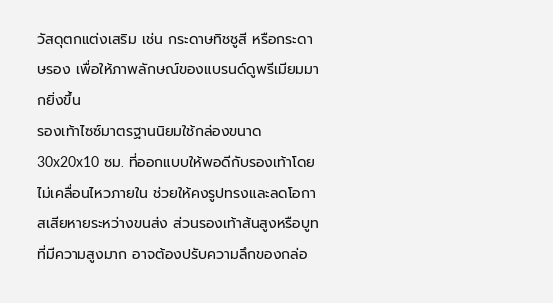วัสดุตกแต่งเสริม เช่น กระดาษทิชชูสี หรือกระดาษรอง เพื่อให้ภาพลักษณ์ของแบรนด์ดูพรีเมียมมากยิ่งขึ้น
รองเท้าไซซ์มาตรฐานนิยมใช้กล่องขนาด 30x20x10 ซม. ที่ออกแบบให้พอดีกับรองเท้าโดยไม่เคลื่อนไหวภายใน ช่วยให้คงรูปทรงและลดโอกาสเสียหายระหว่างขนส่ง ส่วนรองเท้าส้นสูงหรือบูทที่มีความสูงมาก อาจต้องปรับความลึกของกล่อ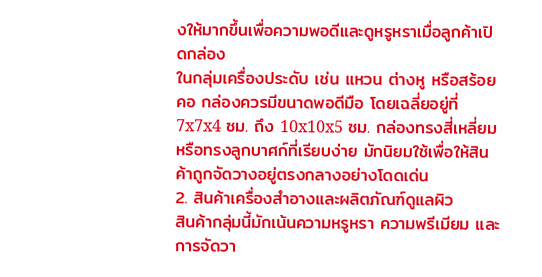งให้มากขึ้นเพื่อความพอดีและดูหรูหราเมื่อลูกค้าเปิดกล่อง
ในกลุ่มเครื่องประดับ เช่น แหวน ต่างหู หรือสร้อยคอ กล่องควรมีขนาดพอดีมือ โดยเฉลี่ยอยู่ที่ 7x7x4 ซม. ถึง 10x10x5 ซม. กล่องทรงสี่เหลี่ยมหรือทรงลูกบาศก์ที่เรียบง่าย มักนิยมใช้เพื่อให้สินค้าถูกจัดวางอยู่ตรงกลางอย่างโดดเด่น
2. สินค้าเครื่องสำอางและผลิตภัณฑ์ดูแลผิว
สินค้ากลุ่มนี้มักเน้นความหรูหรา ความพรีเมียม และการจัดวา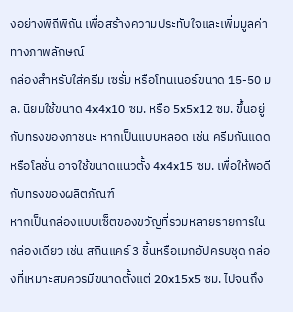งอย่างพิถีพิถัน เพื่อสร้างความประทับใจและเพิ่มมูลค่าทางภาพลักษณ์
กล่องสำหรับใส่ครีม เซรั่ม หรือโทนเนอร์ขนาด 15-50 มล. นิยมใช้ขนาด 4x4x10 ซม. หรือ 5x5x12 ซม. ขึ้นอยู่กับทรงของภาชนะ หากเป็นแบบหลอด เช่น ครีมกันแดดหรือโลชั่น อาจใช้ขนาดแนวตั้ง 4x4x15 ซม. เพื่อให้พอดีกับทรงของผลิตภัณฑ์
หากเป็นกล่องแบบเซ็ตของขวัญที่รวมหลายรายการในกล่องเดียว เช่น สกินแคร์ 3 ชิ้นหรือเมกอัปครบชุด กล่องที่เหมาะสมควรมีขนาดตั้งแต่ 20x15x5 ซม. ไปจนถึง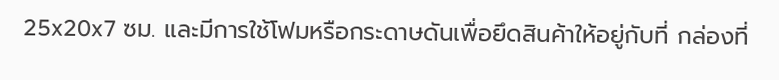25x20x7 ซม. และมีการใช้โฟมหรือกระดาษดันเพื่อยึดสินค้าให้อยู่กับที่ กล่องที่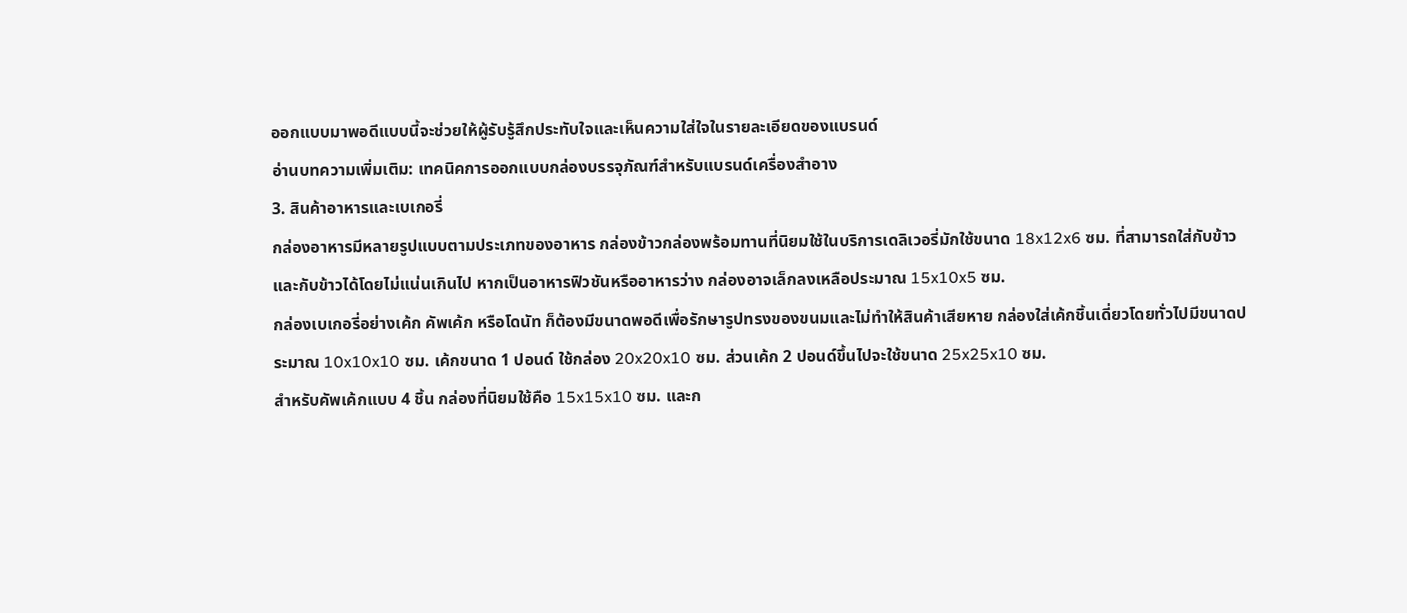ออกแบบมาพอดีแบบนี้จะช่วยให้ผู้รับรู้สึกประทับใจและเห็นความใส่ใจในรายละเอียดของแบรนด์
อ่านบทความเพิ่มเติม: เทคนิคการออกแบบกล่องบรรจุภัณฑ์สำหรับแบรนด์เครื่องสำอาง
3. สินค้าอาหารและเบเกอรี่
กล่องอาหารมีหลายรูปแบบตามประเภทของอาหาร กล่องข้าวกล่องพร้อมทานที่นิยมใช้ในบริการเดลิเวอรี่มักใช้ขนาด 18x12x6 ซม. ที่สามารถใส่กับข้าวและกับข้าวได้โดยไม่แน่นเกินไป หากเป็นอาหารฟิวชันหรืออาหารว่าง กล่องอาจเล็กลงเหลือประมาณ 15x10x5 ซม.
กล่องเบเกอรี่อย่างเค้ก คัพเค้ก หรือโดนัท ก็ต้องมีขนาดพอดีเพื่อรักษารูปทรงของขนมและไม่ทำให้สินค้าเสียหาย กล่องใส่เค้กชิ้นเดี่ยวโดยทั่วไปมีขนาดประมาณ 10x10x10 ซม. เค้กขนาด 1 ปอนด์ ใช้กล่อง 20x20x10 ซม. ส่วนเค้ก 2 ปอนด์ขึ้นไปจะใช้ขนาด 25x25x10 ซม.
สำหรับคัพเค้กแบบ 4 ชิ้น กล่องที่นิยมใช้คือ 15x15x10 ซม. และก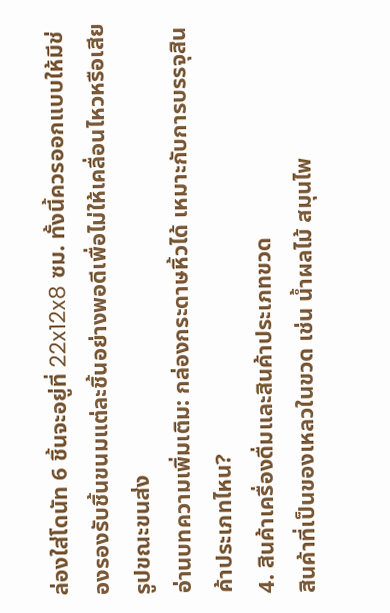ล่องใส่โดนัท 6 ชิ้นจะอยู่ที่ 22x12x8 ซม. ทั้งนี้ควรออกแบบให้มีช่องรองรับชิ้นขนมแต่ละชิ้นอย่างพอดีเพื่อไม่ให้เคลื่อนไหวหรือเสียรูปขณะขนส่ง
อ่านบทความเพิ่มเติม: กล่องกระดาษหิ้วได้ เหมาะกับการบรรจุสินค้าประเภทไหน?
4. สินค้าเครื่องดื่มและสินค้าประเภทขวด
สินค้าที่เป็นของเหลวในขวด เช่น น้ำผลไม้ สมุนไพ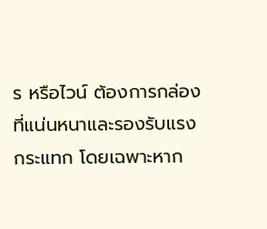ร หรือไวน์ ต้องการกล่องที่แน่นหนาและรองรับแรงกระแทก โดยเฉพาะหาก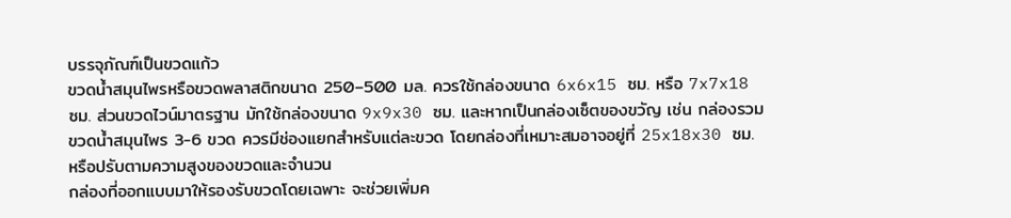บรรจุภัณฑ์เป็นขวดแก้ว
ขวดน้ำสมุนไพรหรือขวดพลาสติกขนาด 250–500 มล. ควรใช้กล่องขนาด 6x6x15 ซม. หรือ 7x7x18 ซม. ส่วนขวดไวน์มาตรฐาน มักใช้กล่องขนาด 9x9x30 ซม. และหากเป็นกล่องเซ็ตของขวัญ เช่น กล่องรวมขวดน้ำสมุนไพร 3-6 ขวด ควรมีช่องแยกสำหรับแต่ละขวด โดยกล่องที่เหมาะสมอาจอยู่ที่ 25x18x30 ซม. หรือปรับตามความสูงของขวดและจำนวน
กล่องที่ออกแบบมาให้รองรับขวดโดยเฉพาะ จะช่วยเพิ่มค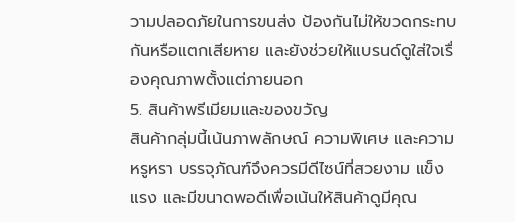วามปลอดภัยในการขนส่ง ป้องกันไม่ให้ขวดกระทบกันหรือแตกเสียหาย และยังช่วยให้แบรนด์ดูใส่ใจเรื่องคุณภาพตั้งแต่ภายนอก
5. สินค้าพรีเมียมและของขวัญ
สินค้ากลุ่มนี้เน้นภาพลักษณ์ ความพิเศษ และความหรูหรา บรรจุภัณฑ์จึงควรมีดีไซน์ที่สวยงาม แข็งแรง และมีขนาดพอดีเพื่อเน้นให้สินค้าดูมีคุณ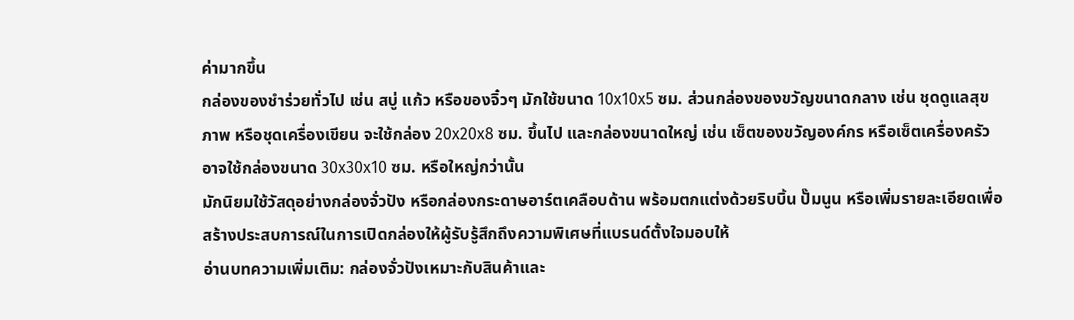ค่ามากขึ้น
กล่องของชำร่วยทั่วไป เช่น สบู่ แก้ว หรือของจิ๋วๆ มักใช้ขนาด 10x10x5 ซม. ส่วนกล่องของขวัญขนาดกลาง เช่น ชุดดูแลสุขภาพ หรือชุดเครื่องเขียน จะใช้กล่อง 20x20x8 ซม. ขึ้นไป และกล่องขนาดใหญ่ เช่น เซ็ตของขวัญองค์กร หรือเซ็ตเครื่องครัว อาจใช้กล่องขนาด 30x30x10 ซม. หรือใหญ่กว่านั้น
มักนิยมใช้วัสดุอย่างกล่องจั่วปัง หรือกล่องกระดาษอาร์ตเคลือบด้าน พร้อมตกแต่งด้วยริบบิ้น ปั๊มนูน หรือเพิ่มรายละเอียดเพื่อสร้างประสบการณ์ในการเปิดกล่องให้ผู้รับรู้สึกถึงความพิเศษที่แบรนด์ตั้งใจมอบให้
อ่านบทความเพิ่มเติม: กล่องจั่วปังเหมาะกับสินค้าและ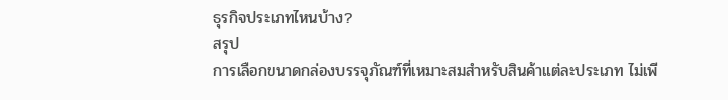ธุรกิจประเภทไหนบ้าง?
สรุป
การเลือกขนาดกล่องบรรจุภัณฑ์ที่เหมาะสมสำหรับสินค้าแต่ละประเภท ไม่เพี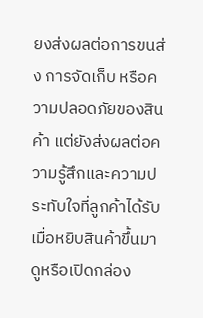ยงส่งผลต่อการขนส่ง การจัดเก็บ หรือความปลอดภัยของสินค้า แต่ยังส่งผลต่อความรู้สึกและความประทับใจที่ลูกค้าได้รับเมื่อหยิบสินค้าขึ้นมาดูหรือเปิดกล่อง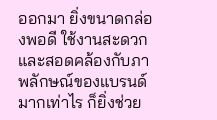ออกมา ยิ่งขนาดกล่องพอดี ใช้งานสะดวก และสอดคล้องกับภาพลักษณ์ของแบรนด์มากเท่าไร ก็ยิ่งช่วย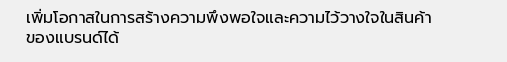เพิ่มโอกาสในการสร้างความพึงพอใจและความไว้วางใจในสินค้าของแบรนด์ได้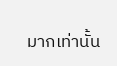มากเท่านั้น